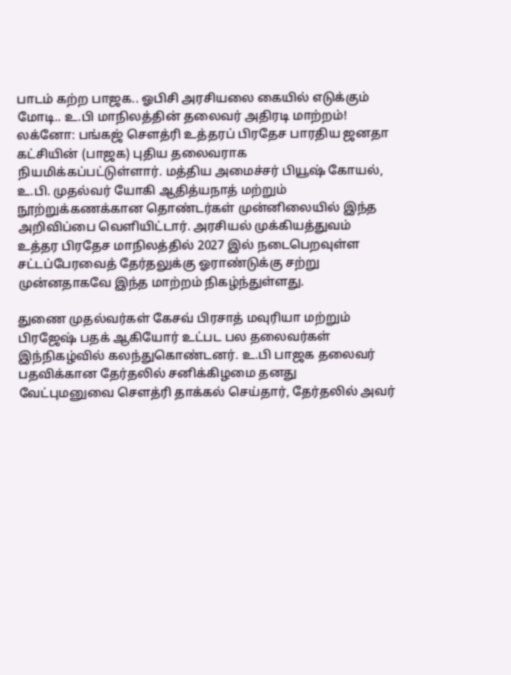பாடம் கற்ற பாஜக.. ஓபிசி அரசியலை கையில் எடுக்கும் மோடி.. உ.பி மாநிலத்தின் தலைவர் அதிரடி மாற்றம்!
லக்னோ: பங்கஜ் சௌத்ரி உத்தரப் பிரதேச பாரதிய ஜனதா கட்சியின் (பாஜக) புதிய தலைவராக நியமிக்கப்பட்டுள்ளார். மத்திய அமைச்சர் பியூஷ் கோயல், உ.பி. முதல்வர் யோகி ஆதித்யநாத் மற்றும் நூற்றுக்கணக்கான தொண்டர்கள் முன்னிலையில் இந்த அறிவிப்பை வெளியிட்டார். அரசியல் முக்கியத்துவம் உத்தர பிரதேச மாநிலத்தில் 2027 இல் நடைபெறவுள்ள சட்டப்பேரவைத் தேர்தலுக்கு ஓராண்டுக்கு சற்று முன்னதாகவே இந்த மாற்றம் நிகழ்ந்துள்ளது.

துணை முதல்வர்கள் கேசவ் பிரசாத் மவுரியா மற்றும் பிரஜேஷ் பதக் ஆகியோர் உட்பட பல தலைவர்கள் இந்நிகழ்வில் கலந்துகொண்டனர். உ.பி பாஜக தலைவர் பதவிக்கான தேர்தலில் சனிக்கிழமை தனது வேட்புமனுவை சௌத்ரி தாக்கல் செய்தார், தேர்தலில் அவர்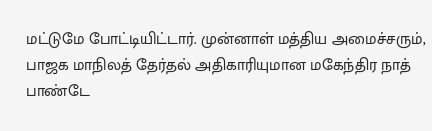மட்டுமே போட்டியிட்டார். முன்னாள் மத்திய அமைச்சரும், பாஜக மாநிலத் தேர்தல் அதிகாரியுமான மகேந்திர நாத் பாண்டே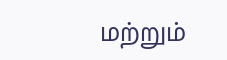மற்றும்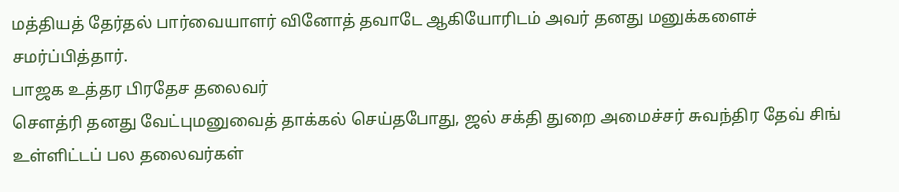மத்தியத் தேர்தல் பார்வையாளர் வினோத் தவாடே ஆகியோரிடம் அவர் தனது மனுக்களைச் சமர்ப்பித்தார்.
பாஜக உத்தர பிரதேச தலைவர்
சௌத்ரி தனது வேட்புமனுவைத் தாக்கல் செய்தபோது, ஜல் சக்தி துறை அமைச்சர் சுவந்திர தேவ் சிங் உள்ளிட்டப் பல தலைவர்கள்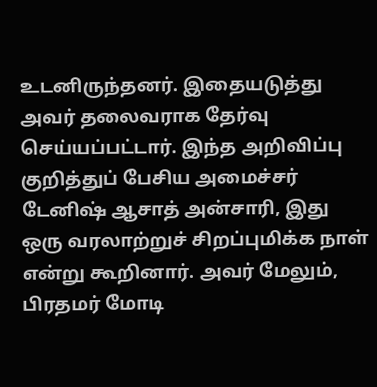உடனிருந்தனர். இதையடுத்து அவர் தலைவராக தேர்வு செய்யப்பட்டார். இந்த அறிவிப்பு குறித்துப் பேசிய அமைச்சர் டேனிஷ் ஆசாத் அன்சாரி, இது ஒரு வரலாற்றுச் சிறப்புமிக்க நாள் என்று கூறினார். அவர் மேலும், பிரதமர் மோடி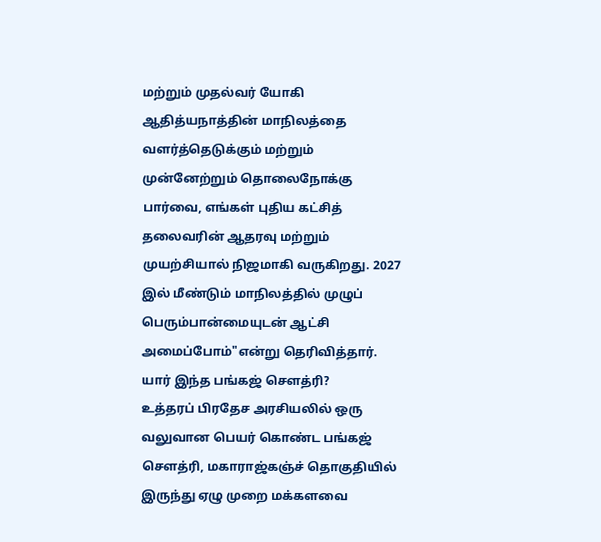மற்றும் முதல்வர் யோகி ஆதித்யநாத்தின் மாநிலத்தை வளர்த்தெடுக்கும் மற்றும் முன்னேற்றும் தொலைநோக்கு பார்வை, எங்கள் புதிய கட்சித் தலைவரின் ஆதரவு மற்றும் முயற்சியால் நிஜமாகி வருகிறது. 2027 இல் மீண்டும் மாநிலத்தில் முழுப் பெரும்பான்மையுடன் ஆட்சி அமைப்போம்"என்று தெரிவித்தார்.
யார் இந்த பங்கஜ் சௌத்ரி?
உத்தரப் பிரதேச அரசியலில் ஒரு வலுவான பெயர் கொண்ட பங்கஜ் சௌத்ரி, மகாராஜ்கஞ்ச் தொகுதியில் இருந்து ஏழு முறை மக்களவை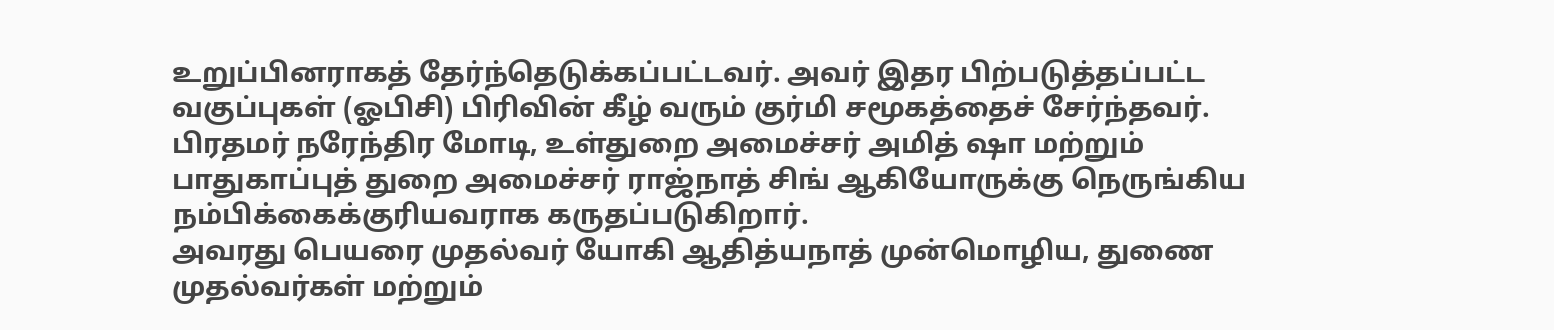உறுப்பினராகத் தேர்ந்தெடுக்கப்பட்டவர். அவர் இதர பிற்படுத்தப்பட்ட வகுப்புகள் (ஓபிசி) பிரிவின் கீழ் வரும் குர்மி சமூகத்தைச் சேர்ந்தவர். பிரதமர் நரேந்திர மோடி, உள்துறை அமைச்சர் அமித் ஷா மற்றும் பாதுகாப்புத் துறை அமைச்சர் ராஜ்நாத் சிங் ஆகியோருக்கு நெருங்கிய நம்பிக்கைக்குரியவராக கருதப்படுகிறார்.
அவரது பெயரை முதல்வர் யோகி ஆதித்யநாத் முன்மொழிய, துணை முதல்வர்கள் மற்றும்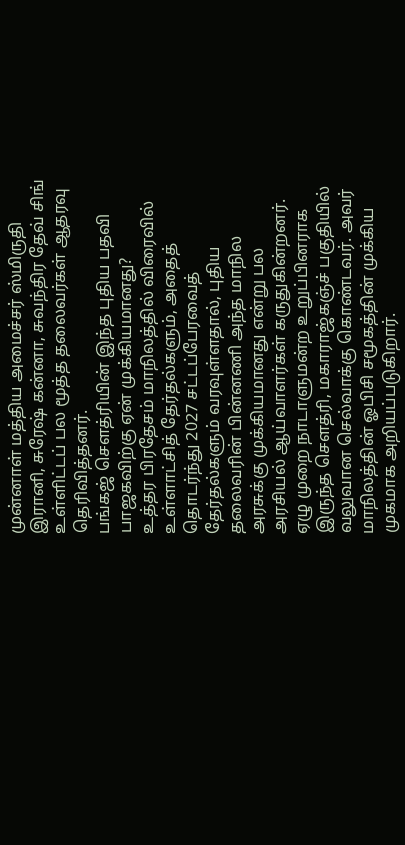முன்னாள் மத்திய அமைச்சர் ஸ்மிருதி இரானி, சுரேஷ் கன்னா, சுவந்திர தேவ் சிங் உள்ளிட்டப் பல மூத்த தலைவர்கள் ஆதரவு தெரிவித்தனர்.
பங்கஜ் சௌத்ரியின் இந்த புதிய பதவி பாஜகவிற்கு ஏன் முக்கியமானது?
உத்தர பிரதேசம் மாநிலத்தில் விரைவில் உள்ளாட்சித் தேர்தல்களும், அதைத் தொடர்ந்து 2027 சட்டப்பேரவைத் தேர்தல்களும் வரவுள்ளதால், புதிய தலைவரின் பின்னணி அந்த மாநில அரசுக்கு முக்கியமானது என்று பல அரசியல் ஆய்வாளர்கள் கருதுகின்றனர்.
ஏழு முறை நாடாளுமன்ற உறுப்பினராக இருந்த சௌத்ரி, மகாராஜ்கஞ்ச் பகுதியில் வலுவான செல்வாக்கு கொண்டவர். அவர் மாநிலத்தின் ஓபிசி சமூகத்தின் முக்கிய முகமாக அறியப்படுகிறார்.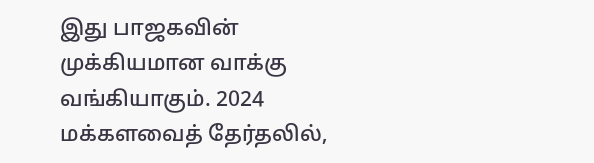இது பாஜகவின் முக்கியமான வாக்கு வங்கியாகும். 2024 மக்களவைத் தேர்தலில்,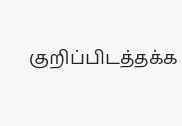குறிப்பிடத்தக்க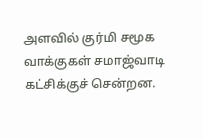அளவில் குர்மி சமூக வாக்குகள் சமாஜ்வாடி கட்சிக்குச் சென்றன.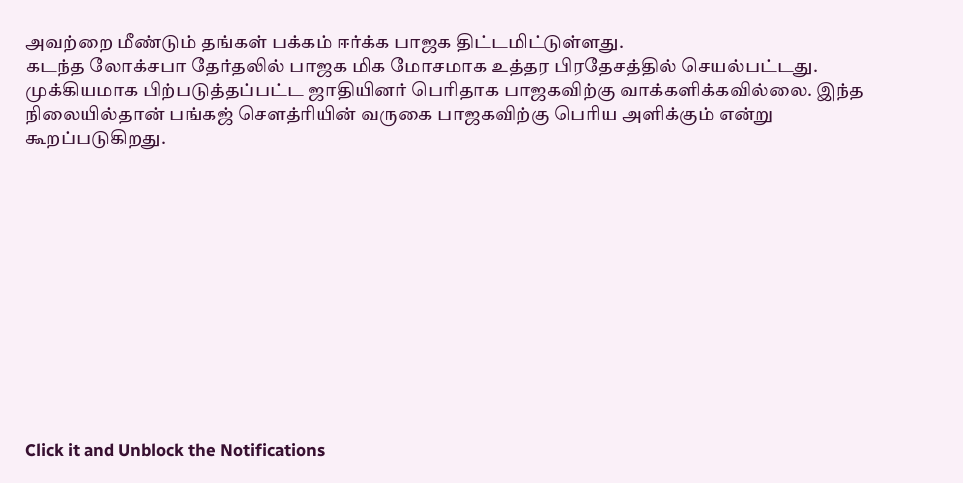அவற்றை மீண்டும் தங்கள் பக்கம் ஈர்க்க பாஜக திட்டமிட்டுள்ளது.
கடந்த லோக்சபா தேர்தலில் பாஜக மிக மோசமாக உத்தர பிரதேசத்தில் செயல்பட்டது. முக்கியமாக பிற்படுத்தப்பட்ட ஜாதியினர் பெரிதாக பாஜகவிற்கு வாக்களிக்கவில்லை. இந்த நிலையில்தான் பங்கஜ் சௌத்ரியின் வருகை பாஜகவிற்கு பெரிய அளிக்கும் என்று கூறப்படுகிறது.












Click it and Unblock the Notifications